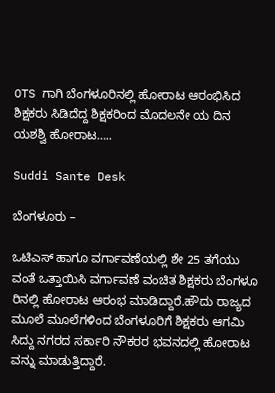OTS ಗಾಗಿ ಬೆಂಗಳೂರಿನಲ್ಲಿ ಹೋರಾಟ ಆರಂಭಿಸಿದ ಶಿಕ್ಷಕರು ಸಿಡಿದೆದ್ದ ಶಿಕ್ಷಕರಿಂದ ಮೊದಲನೇ ಯ ದಿನ ಯಶಶ್ವಿ ಹೋರಾಟ…..

Suddi Sante Desk

ಬೆಂಗಳೂರು –

ಒಟಿಎಸ್ ಹಾಗೂ ವರ್ಗಾವಣೆಯಲ್ಲಿ ಶೇ 25 ತಗೆಯು ವಂತೆ ಒತ್ತಾಯಿಸಿ ವರ್ಗಾವಣೆ ವಂಚಿತ ಶಿಕ್ಷಕರು ಬೆಂಗಳೂ ರಿನಲ್ಲಿ ಹೋರಾಟ ಆರಂಭ ಮಾಡಿದ್ದಾರೆ.ಹೌದು ರಾಜ್ಯದ ಮೂಲೆ ಮೂಲೆಗಳಿಂದ ಬೆಂಗಳೂರಿಗೆ ಶಿಕ್ಷಕರು ಆಗಮಿ ಸಿದ್ದು ನಗರದ ಸರ್ಕಾರಿ ನೌಕರರ ಭವನದಲ್ಲಿ ಹೋರಾಟ ವನ್ನು ಮಾಡುತ್ತಿದ್ದಾರೆ.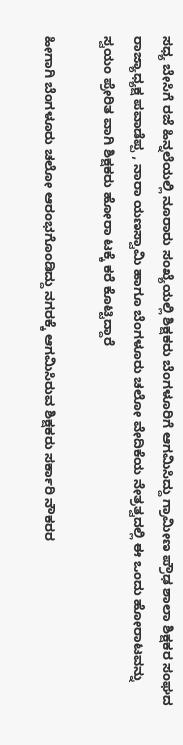ಸಧ್ಯ ಬೇಸಿಗೆ ರಜೆ ಹಿನ್ನಲೆಯಲ್ಲಿ ನೂರಾರು ಸಂಖ್ಯೆಯಲ್ಲಿ ಶಿಕ್ಷಕರು ಬೆಂಗಳೂರಿಗೆ ಆಗಮಿಸಿದ್ದು ಗ್ರಾಮೀಣ ಪ್ರೌಢ ಶಾಲಾ ಶಿಕ್ಷಕರ ಸಂಘದ ರಾಜ್ಯಾಧ್ಯಕ್ಷ ಪವಾಡೆಪ್ಪ , ನಾರಾ ಯಣಸ್ವಾಮಿ ಹಾಗೂ ಬೆಂಗಳೂರು ಚಲೋ ವೇದಿಕೆಯ ನೇತ್ರತ್ವದಲ್ಲಿ ಈ ಒಂದು ಹೋರಾಟವನ್ನು ಸ್ವಯಂ ಪ್ರೇರಿತ ವಾಗಿ ಶಿಕ್ಷಕರು ಹೋರಾ ಟಕ್ಕೆ ಕರೆ ಕೊಟ್ಟಿದ್ದಾರೆ

ಹೀಗಾಗಿ ಬೆಂಗಳೂರು ಚಲೋ ಆರಂಭಗೊಂಡಿದ್ದು ನಗರಕ್ಕೆ ಆಗಮಿಸಿರುವ ಶಿಕ್ಷಕರು ಸರ್ಕಾರಿ ನೌಕರರ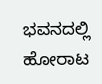ಭವನದಲ್ಲಿ ಹೋರಾಟ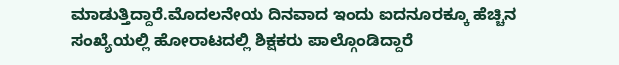ಮಾಡುತ್ತಿದ್ದಾರೆ.ಮೊದಲನೇಯ ದಿನವಾದ ಇಂದು ಐದನೂರಕ್ಕೂ ಹೆಚ್ಚಿನ ಸಂಖ್ಯೆಯಲ್ಲಿ ಹೋರಾಟದಲ್ಲಿ ಶಿಕ್ಷಕರು ಪಾಲ್ಗೊಂಡಿದ್ದಾರೆ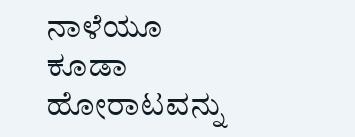ನಾಳೆಯೂ ಕೂಡಾ ಹೋರಾಟವನ್ನು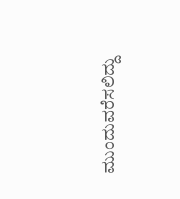ಮುಂದುವರೆಸಲಿದ್ದು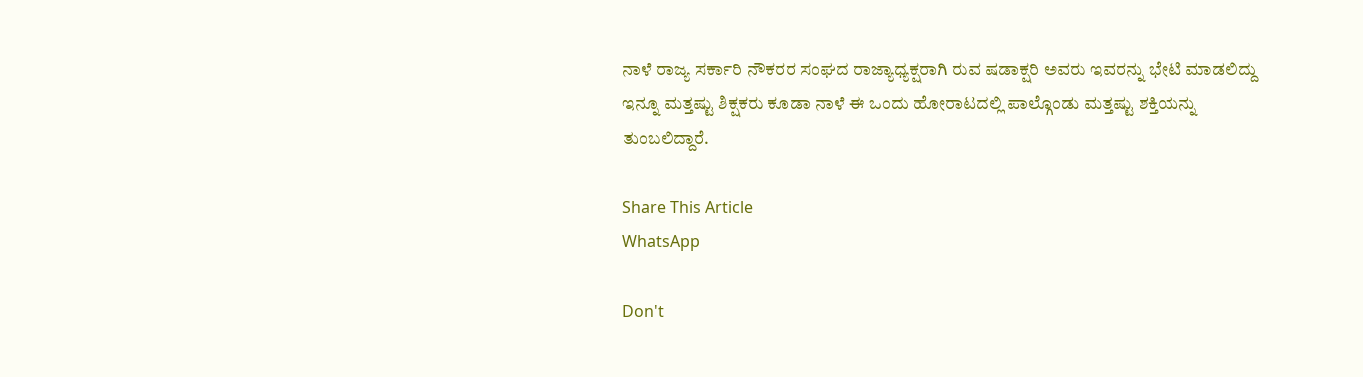ನಾಳೆ ರಾಜ್ಯ ಸರ್ಕಾರಿ ನೌಕರರ ಸಂಘದ ರಾಜ್ಯಾಧ್ಯಕ್ಷರಾಗಿ ರುವ ಷಡಾಕ್ಷರಿ ಅವರು ಇವರನ್ನು ಭೇಟಿ ಮಾಡಲಿದ್ದು ಇನ್ನೂ ಮತ್ತಷ್ಟು ಶಿಕ್ಷಕರು ಕೂಡಾ ನಾಳೆ ಈ ಒಂದು ಹೋರಾಟದಲ್ಲಿ ಪಾಲ್ಗೊಂಡು ಮತ್ತಷ್ಟು ಶಕ್ತಿಯನ್ನು ತುಂಬಲಿದ್ದಾರೆ.

Share This Article
WhatsApp

Don't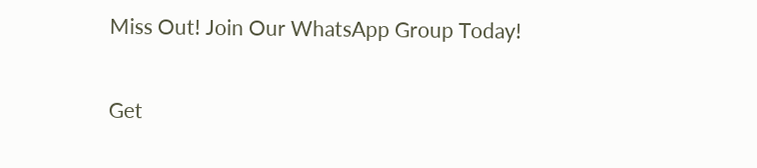Miss Out! Join Our WhatsApp Group Today!

Get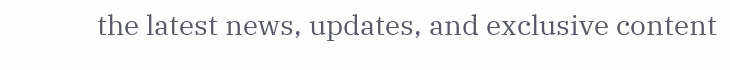the latest news, updates, and exclusive content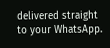delivered straight to your WhatsApp.